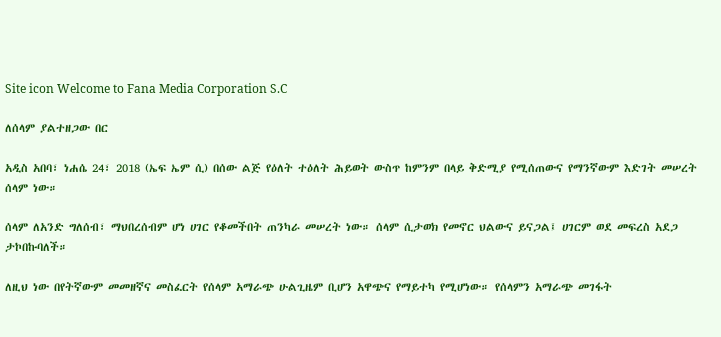Site icon Welcome to Fana Media Corporation S.C

ለሰላም ያልተዘጋው በር

አዲስ አበባ፣ ነሐሴ 24፣ 2018 (ኤፍ ኤም ሲ) በሰው ልጅ የዕለት ተዕለት ሕይወት ውስጥ ከምንም በላይ ቅድሚያ የሚሰጠውና የማንኛውም እድገት መሠረት ሰላም ነው።

ሰላም ለአንድ ግለሰብ፣ ማህበረሰብም ሆነ ሀገር የቆመችበት ጠንካራ መሠረት ነው። ሰላም ሲታወክ የመኖር ህልውና ይናጋል፤ ሀገርም ወደ መፍረስ አደጋ ታኮበኩባለች።

ለዚህ ነው በየትኛውም መመዘኛና መስፈርት የሰላም አማራጭ ሁልጊዜም ቢሆን አዋጭና የማይተካ የሚሆነው። የሰላምን አማራጭ መገፋት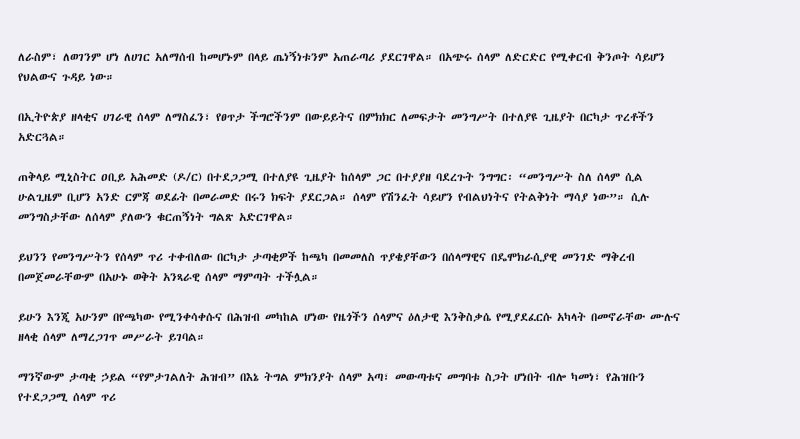ለራስም፣ ለወገንም ሆነ ለሀገር አለማሰብ ከመሆኑም በላይ ጤነኝነቱንም አጠራጣሪ ያደርገዋል። በአጭሩ ሰላም ለድርድር የሚቀርብ ቅንጦት ሳይሆን የህልውና ጉዳይ ነው።

በኢትዮጵያ ዘላቂና ሀገራዊ ሰላም ለማስፈን፣ የፀጥታ ችግሮችንም በውይይትና በምክክር ለመፍታት መንግሥት በተለያዩ ጊዜያት በርካታ ጥረቶችን አድርጓል።

ጠቅላይ ሚኒስትር ዐቢይ አሕመድ (ዶ/ር) በተደጋጋሚ በተለያዩ ጊዜያት ከሰላም ጋር በተያያዘ ባደረጉት ንግግር፡ “መንግሥት ስለ ሰላም ሲል ሁልጊዜም ቢሆን አንድ ርምጃ ወደፊት በመራመድ በሩን ክፍት ያደርጋል። ሰላም የሽንፈት ሳይሆን የብልህነትና የትልቅነት ማሳያ ነው”። ሲሉ መንግስታቸው ለሰላም ያለውን ቁርጠኝነት ግልጽ አድርገዋል።

ይህንን የመንግሥትን የሰላም ጥሪ ተቀብለው በርካታ ታጣቂዎች ከጫካ በመመለስ ጥያቄያቸውን በሰላማዊና በዴሞክራሲያዊ መንገድ ማቅረብ በመጀመራቸውም በአሁኑ ወቅት አንጻራዊ ሰላም ማምጣት ተችሏል።

ይሁን እንጂ አሁንም በየጫካው የሚንቀሳቀሱና በሕዝብ መካከል ሆነው የዜጎችን ሰላምና ዕለታዊ እንቅስቃሴ የሚያደፈርሱ አካላት በመኖራቸው ሙሉና ዘላቂ ሰላም ለማረጋገጥ መሥራት ይገባል።

ማንኛውም ታጣቂ ኃይል “የምታገልለት ሕዝብ” በእኔ ትግል ምክንያት ሰላም አጣ፣ መውጣቱና መግባቱ ስጋት ሆነበት ብሎ ካመነ፣ የሕዝቡን የተደጋጋሚ ሰላም ጥሪ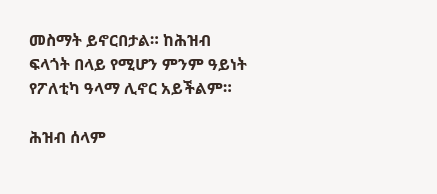መስማት ይኖርበታል። ከሕዝብ ፍላጎት በላይ የሚሆን ምንም ዓይነት የፖለቲካ ዓላማ ሊኖር አይችልም።

ሕዝብ ሰላም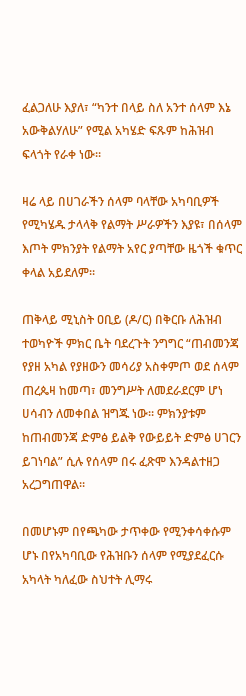ፈልጋለሁ እያለ፣ “ካንተ በላይ ስለ አንተ ሰላም እኔ አውቅልሃለሁ” የሚል አካሄድ ፍጹም ከሕዝብ ፍላጎት የራቀ ነው።

ዛሬ ላይ በሀገራችን ሰላም ባላቸው አካባቢዎች የሚካሄዱ ታላላቅ የልማት ሥራዎችን እያዩ፣ በሰላም እጦት ምክንያት የልማት አየር ያጣቸው ዜጎች ቁጥር ቀላል አይደለም።

ጠቅላይ ሚኒስት ዐቢይ (ዶ/ር) በቅርቡ ለሕዝብ ተወካዮች ምክር ቤት ባደረጉት ንግግር “ጠብመንጃ የያዘ አካል የያዘውን መሳሪያ አስቀምጦ ወደ ሰላም ጠረጴዛ ከመጣ፣ መንግሥት ለመደራደርም ሆነ ሀሳብን ለመቀበል ዝግጁ ነው። ምክንያቱም ከጠብመንጃ ድምፅ ይልቅ የውይይት ድምፅ ሀገርን ይገነባል” ሲሉ የሰላም በሩ ፈጽሞ እንዳልተዘጋ አረጋግጠዋል።

በመሆኑም በየጫካው ታጥቀው የሚንቀሳቀሱም ሆኑ በየአካባቢው የሕዝቡን ሰላም የሚያደፈርሱ አካላት ካለፈው ስህተት ሊማሩ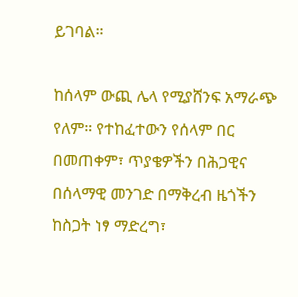ይገባል።

ከሰላም ውጪ ሌላ የሚያሸንፍ አማራጭ የለም። የተከፈተውን የሰላም በር በመጠቀም፣ ጥያቄዎችን በሕጋዊና በሰላማዊ መንገድ በማቅረብ ዜጎችን ከስጋት ነፃ ማድረግ፣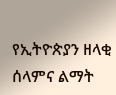የኢትዮጵያን ዘላቂ ሰላምና ልማት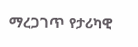ማረጋገጥ የታሪካዊ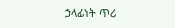ኃላፊነት ጥሪ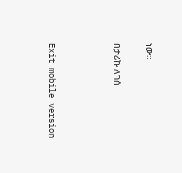ነው።

በታሪኩ ለገሰ



Exit mobile version